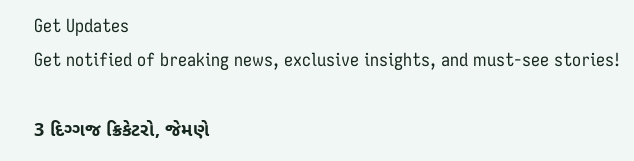Get Updates
Get notified of breaking news, exclusive insights, and must-see stories!

3 દિગ્ગજ ક્રિકેટરો, જેમણે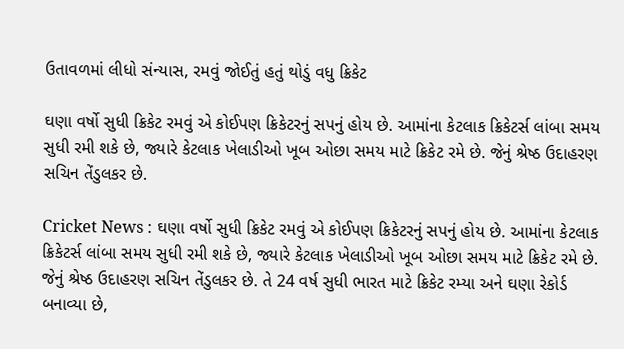ઉતાવળમાં લીધો સંન્યાસ, રમવું જોઈતું હતું થોડું વધુ ક્રિકેટ

ઘણા વર્ષો સુધી ક્રિકેટ રમવું એ કોઈપણ ક્રિકેટરનું સપનું હોય છે. આમાંના કેટલાક ક્રિકેટર્સ લાંબા સમય સુધી રમી શકે છે, જ્યારે કેટલાક ખેલાડીઓ ખૂબ ઓછા સમય માટે ક્રિકેટ રમે છે. જેનું શ્રેષ્ઠ ઉદાહરણ સચિન તેંડુલકર છે.

Cricket News : ઘણા વર્ષો સુધી ક્રિકેટ રમવું એ કોઈપણ ક્રિકેટરનું સપનું હોય છે. આમાંના કેટલાક ક્રિકેટર્સ લાંબા સમય સુધી રમી શકે છે, જ્યારે કેટલાક ખેલાડીઓ ખૂબ ઓછા સમય માટે ક્રિકેટ રમે છે. જેનું શ્રેષ્ઠ ઉદાહરણ સચિન તેંડુલકર છે. તે 24 વર્ષ સુધી ભારત માટે ક્રિકેટ રમ્યા અને ઘણા રેકોર્ડ બનાવ્યા છે,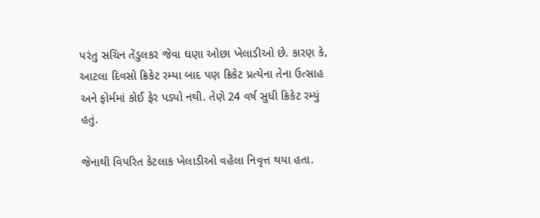પરંતુ સચિન તેંડુલકર જેવા ઘણા ઓછા ખેલાડીઓ છે. કારણ કે, આટલા દિવસો ક્રિકેટ રમ્યા બાદ પણ ક્રિકેટ પ્રત્યેના તેના ઉત્સાહ અને ફોર્મમાં કોઈ ફેર પડ્યો નથી. તેણે 24 વર્ષ સુધી ક્રિકેટ રમ્યું હતું.

જેનાથી વિપરિત કેટલાક ખેલાડીઓ વહેલા નિવૃત્ત થયા હતા.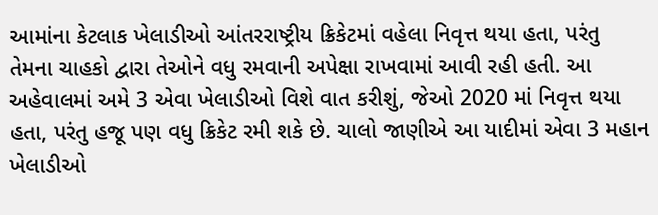આમાંના કેટલાક ખેલાડીઓ આંતરરાષ્ટ્રીય ક્રિકેટમાં વહેલા નિવૃત્ત થયા હતા, પરંતુ તેમના ચાહકો દ્વારા તેઓને વધુ રમવાની અપેક્ષા રાખવામાં આવી રહી હતી. આ અહેવાલમાં અમે 3 એવા ખેલાડીઓ વિશે વાત કરીશું, જેઓ 2020 માં નિવૃત્ત થયા હતા, પરંતુ હજૂ પણ વધુ ક્રિકેટ રમી શકે છે. ચાલો જાણીએ આ યાદીમાં એવા 3 મહાન ખેલાડીઓ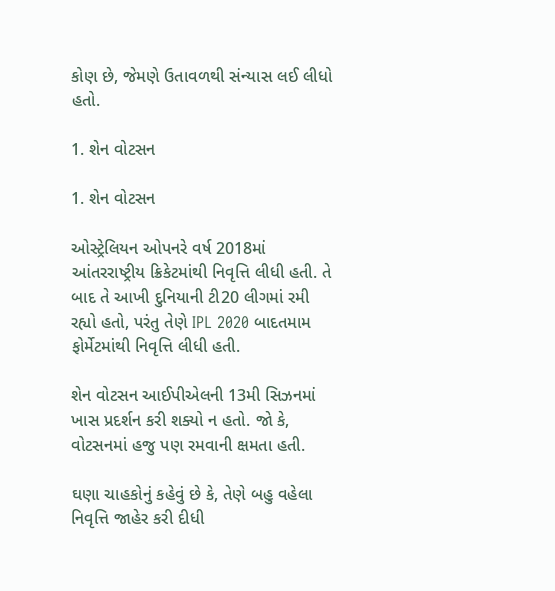કોણ છે, જેમણે ઉતાવળથી સંન્યાસ લઈ લીધો હતો.

1. શેન વોટસન

1. શેન વોટસન

ઓસ્ટ્રેલિયન ઓપનરે વર્ષ 2018માં આંતરરાષ્ટ્રીય ક્રિકેટમાંથી નિવૃત્તિ લીધી હતી. તે બાદ તે આખી દુનિયાની ટી20 લીગમાં રમી રહ્યો હતો, પરંતુ તેણે IPL 2020 બાદતમામ ફોર્મેટમાંથી નિવૃત્તિ લીધી હતી.

શેન વોટસન આઈપીએલની 13મી સિઝનમાં ખાસ પ્રદર્શન કરી શક્યો ન હતો. જો કે, વોટસનમાં હજુ પણ રમવાની ક્ષમતા હતી.

ઘણા ચાહકોનું કહેવું છે કે, તેણે બહુ વહેલા નિવૃત્તિ જાહેર કરી દીધી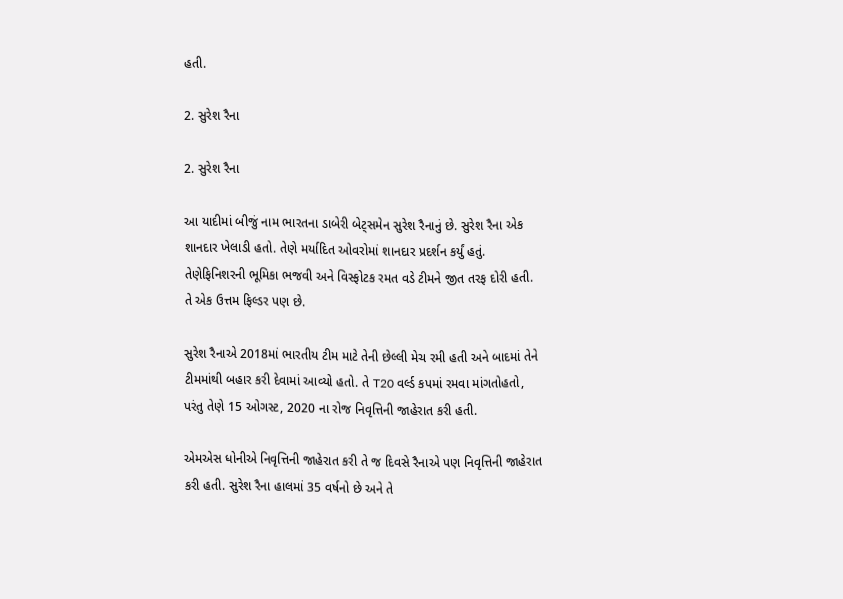હતી.

2. સુરેશ રૈના

2. સુરેશ રૈના

આ યાદીમાં બીજું નામ ભારતના ડાબેરી બેટ્સમેન સુરેશ રૈનાનું છે. સુરેશ રૈના એક શાનદાર ખેલાડી હતો. તેણે મર્યાદિત ઓવરોમાં શાનદાર પ્રદર્શન કર્યું હતું. તેણેફિનિશરની ભૂમિકા ભજવી અને વિસ્ફોટક રમત વડે ટીમને જીત તરફ દોરી હતી. તે એક ઉત્તમ ફિલ્ડર પણ છે.

સુરેશ રૈનાએ 2018માં ભારતીય ટીમ માટે તેની છેલ્લી મેચ રમી હતી અને બાદમાં તેને ટીમમાંથી બહાર કરી દેવામાં આવ્યો હતો. તે T20 વર્લ્ડ કપમાં રમવા માંગતોહતો, પરંતુ તેણે 15 ઓગસ્ટ, 2020 ના રોજ નિવૃત્તિની જાહેરાત કરી હતી.

એમએસ ધોનીએ નિવૃત્તિની જાહેરાત કરી તે જ દિવસે રૈનાએ પણ નિવૃત્તિની જાહેરાત કરી હતી. સુરેશ રૈના હાલમાં 35 વર્ષનો છે અને તે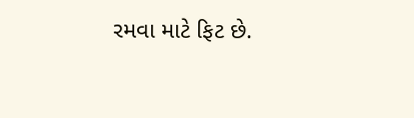રમવા માટે ફિટ છે.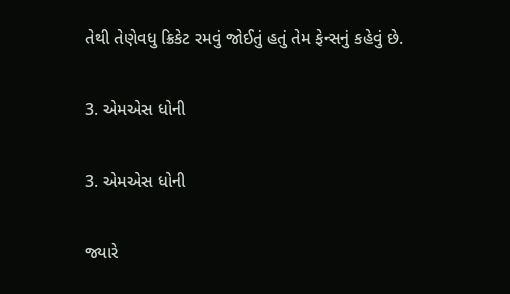તેથી તેણેવધુ ક્રિકેટ રમવું જોઈતું હતું તેમ ફેન્સનું કહેવું છે.

3. એમએસ ધોની

3. એમએસ ધોની

જ્યારે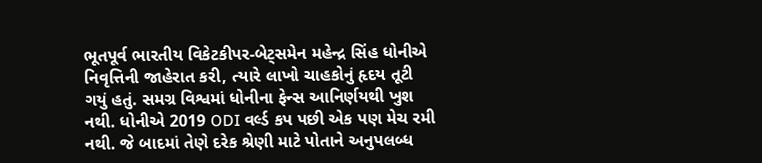ભૂતપૂર્વ ભારતીય વિકેટકીપર-બેટ્સમેન મહેન્દ્ર સિંહ ધોનીએ નિવૃત્તિની જાહેરાત કરી, ત્યારે લાખો ચાહકોનું હૃદય તૂટી ગયું હતું. સમગ્ર વિશ્વમાં ધોનીના ફેન્સ આનિર્ણયથી ખુશ નથી. ધોનીએ 2019 ODI વર્લ્ડ કપ પછી એક પણ મેચ રમી નથી. જે બાદમાં તેણે દરેક શ્રેણી માટે પોતાને અનુપલબ્ધ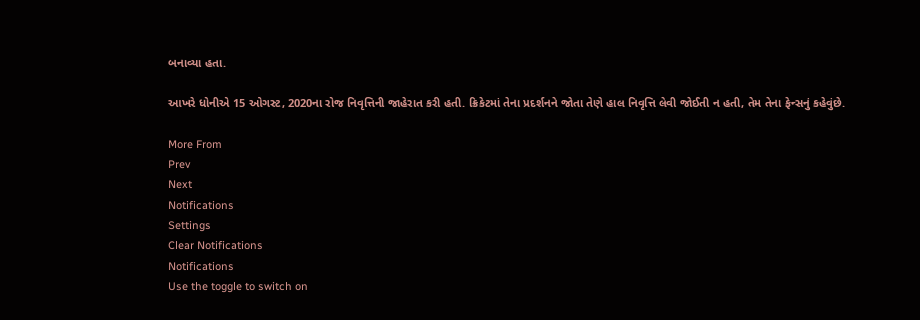બનાવ્યા હતા.

આખરે ધોનીએ 15 ઓગસ્ટ, 2020ના રોજ નિવૃત્તિની જાહેરાત કરી હતી. ક્રિકેટમાં તેના પ્રદર્શનને જોતા તેણે હાલ નિવૃત્તિ લેવી જોઈતી ન હતી, તેમ તેના ફેન્સનું કહેવુંછે.

More From
Prev
Next
Notifications
Settings
Clear Notifications
Notifications
Use the toggle to switch on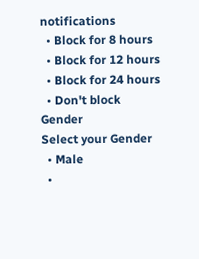notifications
  • Block for 8 hours
  • Block for 12 hours
  • Block for 24 hours
  • Don't block
Gender
Select your Gender
  • Male
  •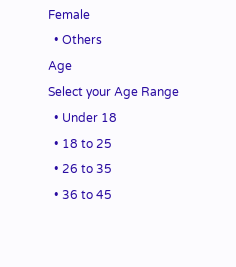Female
  • Others
Age
Select your Age Range
  • Under 18
  • 18 to 25
  • 26 to 35
  • 36 to 45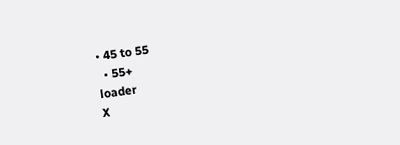• 45 to 55
  • 55+
loader
X